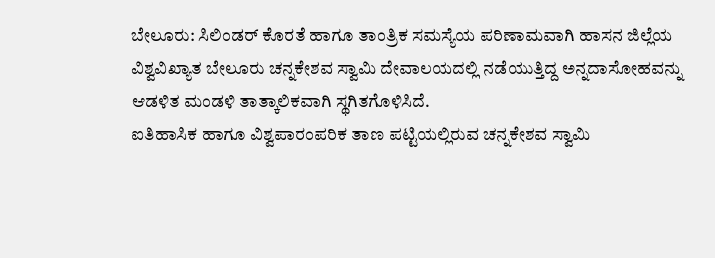ಬೇಲೂರು: ಸಿಲಿಂಡರ್ ಕೊರತೆ ಹಾಗೂ ತಾಂತ್ರಿಕ ಸಮಸ್ಯೆಯ ಪರಿಣಾಮವಾಗಿ ಹಾಸನ ಜಿಲ್ಲೆಯ ವಿಶ್ವವಿಖ್ಯಾತ ಬೇಲೂರು ಚನ್ನಕೇಶವ ಸ್ವಾಮಿ ದೇವಾಲಯದಲ್ಲಿ ನಡೆಯುತ್ತಿದ್ದ ಅನ್ನದಾಸೋಹವನ್ನು ಆಡಳಿತ ಮಂಡಳಿ ತಾತ್ಕಾಲಿಕವಾಗಿ ಸ್ಥಗಿತಗೊಳಿಸಿದೆ.
ಐತಿಹಾಸಿಕ ಹಾಗೂ ವಿಶ್ವಪಾರಂಪರಿಕ ತಾಣ ಪಟ್ಟಿಯಲ್ಲಿರುವ ಚನ್ನಕೇಶವ ಸ್ವಾಮಿ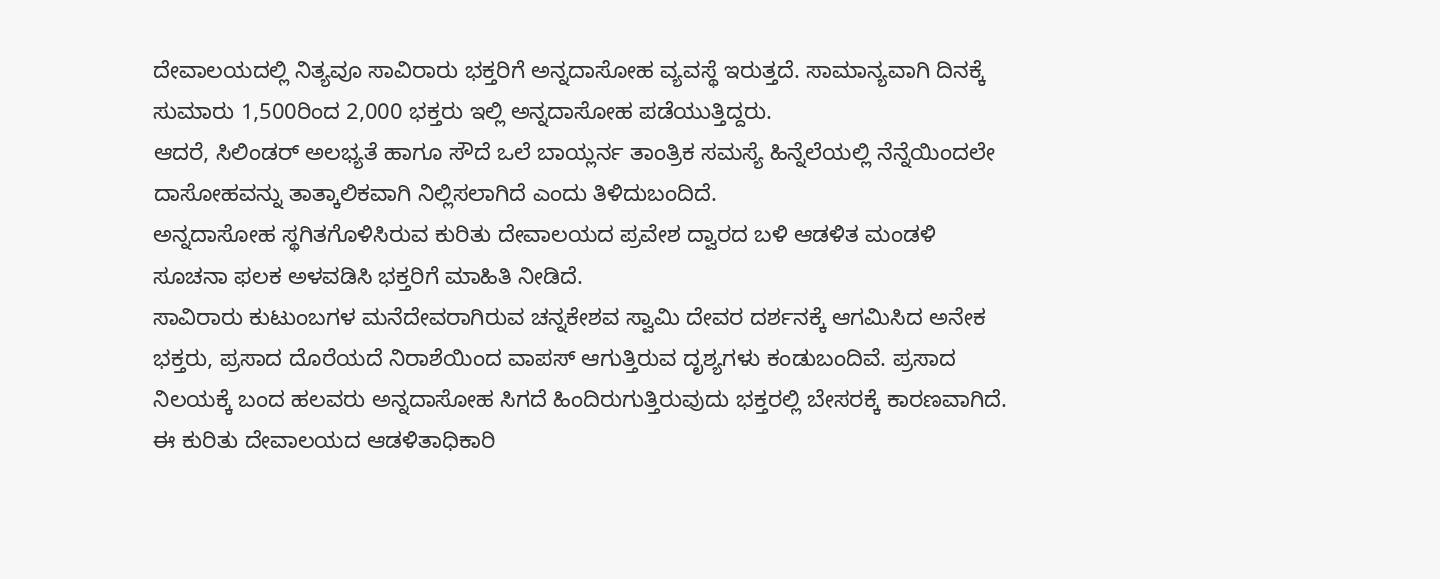ದೇವಾಲಯದಲ್ಲಿ ನಿತ್ಯವೂ ಸಾವಿರಾರು ಭಕ್ತರಿಗೆ ಅನ್ನದಾಸೋಹ ವ್ಯವಸ್ಥೆ ಇರುತ್ತದೆ. ಸಾಮಾನ್ಯವಾಗಿ ದಿನಕ್ಕೆ ಸುಮಾರು 1,500ರಿಂದ 2,000 ಭಕ್ತರು ಇಲ್ಲಿ ಅನ್ನದಾಸೋಹ ಪಡೆಯುತ್ತಿದ್ದರು.
ಆದರೆ, ಸಿಲಿಂಡರ್ ಅಲಭ್ಯತೆ ಹಾಗೂ ಸೌದೆ ಒಲೆ ಬಾಯ್ಲರ್ನ ತಾಂತ್ರಿಕ ಸಮಸ್ಯೆ ಹಿನ್ನೆಲೆಯಲ್ಲಿ ನೆನ್ನೆಯಿಂದಲೇ ದಾಸೋಹವನ್ನು ತಾತ್ಕಾಲಿಕವಾಗಿ ನಿಲ್ಲಿಸಲಾಗಿದೆ ಎಂದು ತಿಳಿದುಬಂದಿದೆ.
ಅನ್ನದಾಸೋಹ ಸ್ಥಗಿತಗೊಳಿಸಿರುವ ಕುರಿತು ದೇವಾಲಯದ ಪ್ರವೇಶ ದ್ವಾರದ ಬಳಿ ಆಡಳಿತ ಮಂಡಳಿ ಸೂಚನಾ ಫಲಕ ಅಳವಡಿಸಿ ಭಕ್ತರಿಗೆ ಮಾಹಿತಿ ನೀಡಿದೆ.
ಸಾವಿರಾರು ಕುಟುಂಬಗಳ ಮನೆದೇವರಾಗಿರುವ ಚನ್ನಕೇಶವ ಸ್ವಾಮಿ ದೇವರ ದರ್ಶನಕ್ಕೆ ಆಗಮಿಸಿದ ಅನೇಕ ಭಕ್ತರು, ಪ್ರಸಾದ ದೊರೆಯದೆ ನಿರಾಶೆಯಿಂದ ವಾಪಸ್ ಆಗುತ್ತಿರುವ ದೃಶ್ಯಗಳು ಕಂಡುಬಂದಿವೆ. ಪ್ರಸಾದ ನಿಲಯಕ್ಕೆ ಬಂದ ಹಲವರು ಅನ್ನದಾಸೋಹ ಸಿಗದೆ ಹಿಂದಿರುಗುತ್ತಿರುವುದು ಭಕ್ತರಲ್ಲಿ ಬೇಸರಕ್ಕೆ ಕಾರಣವಾಗಿದೆ.
ಈ ಕುರಿತು ದೇವಾಲಯದ ಆಡಳಿತಾಧಿಕಾರಿ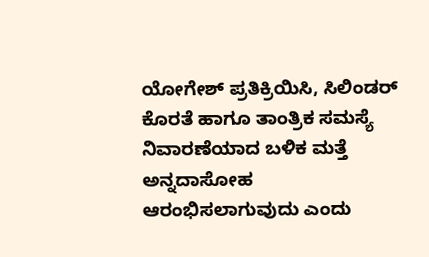ಯೋಗೇಶ್ ಪ್ರತಿಕ್ರಿಯಿಸಿ, ಸಿಲಿಂಡರ್ ಕೊರತೆ ಹಾಗೂ ತಾಂತ್ರಿಕ ಸಮಸ್ಯೆ ನಿವಾರಣೆಯಾದ ಬಳಿಕ ಮತ್ತೆ ಅನ್ನದಾಸೋಹ ಆರಂಭಿಸಲಾಗುವುದು ಎಂದು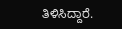ತಿಳಿಸಿದ್ದಾರೆ.